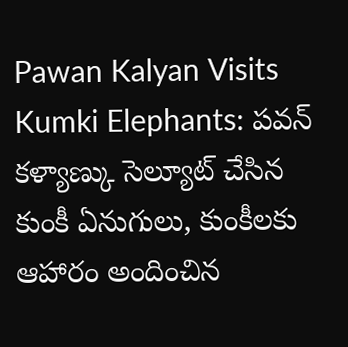Pawan Kalyan Visits Kumki Elephants: పవన్ కళ్యాణ్కు సెల్యూట్ చేసిన కుంకీ ఏనుగులు, కుంకీలకు ఆహారం అందించిన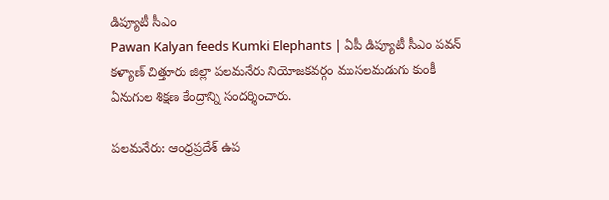డిప్యూటీ సీఎం
Pawan Kalyan feeds Kumki Elephants | ఏపీ డిప్యూటీ సీఎం పవన్ కళ్యాణ్ చిత్తూరు జిల్లా పలమనేరు నియోజకవర్గం ముసలమడుగు కుంకీ ఏనుగుల శిక్షణ కేంద్రాన్ని సందర్శించారు.

పలమనేరు: ఆంధ్రప్రదేశ్ ఉప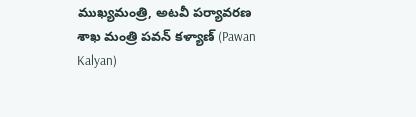ముఖ్యమంత్రి, అటవీ పర్యావరణ శాఖ మంత్రి పవన్ కళ్యాణ్ (Pawan Kalyan)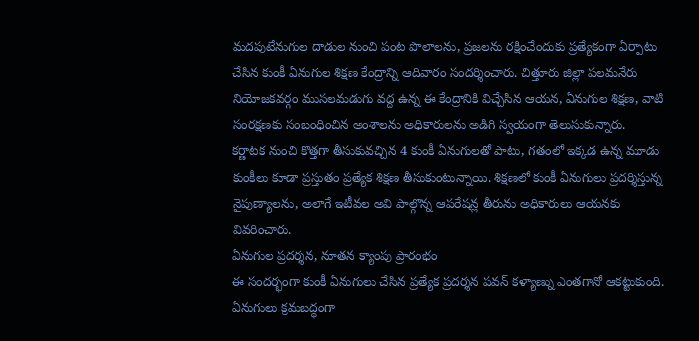మదపుటేనుగుల దాడుల నుంచి పంట పొలాలను, ప్రజలను రక్షించేందుకు ప్రత్యేకంగా ఏర్పాటు చేసిన కుంకీ ఏనుగుల శిక్షణ కేంద్రాన్ని ఆదివారం సందర్శించారు. చిత్తూరు జిల్లా పలమనేరు నియోజకవర్గం ముసలమడుగు వద్ద ఉన్న ఈ కేంద్రానికి విచ్చేసిన ఆయన, ఏనుగుల శిక్షణ, వాటి సంరక్షణకు సంబంధించిన అంశాలను అధికారులను అడిగి స్వయంగా తెలుసుకున్నారు.
కర్ణాటక నుంచి కొత్తగా తీసుకువచ్చిన 4 కుంకీ ఏనుగులతో పాటు, గతంలో ఇక్కడ ఉన్న మూడు కుంకీలు కూడా ప్రస్తుతం ప్రత్యేక శిక్షణ తీసుకుంటున్నాయి. శిక్షణలో కుంకీ ఏనుగులు ప్రదర్శిస్తున్న నైపుణ్యాలను, అలాగే ఇటీవల అవి పాల్గొన్న ఆపరేషన్ల తీరును అధికారులు ఆయనకు వివరించారు.
ఏనుగుల ప్రదర్శన, నూతన క్యాంపు ప్రారంభం
ఈ సందర్భంగా కుంకీ ఏనుగులు చేసిన ప్రత్యేక ప్రదర్శన పవన్ కళ్యాణ్ను ఎంతగానో ఆకట్టుకుంది. ఏనుగులు క్రమబద్ధంగా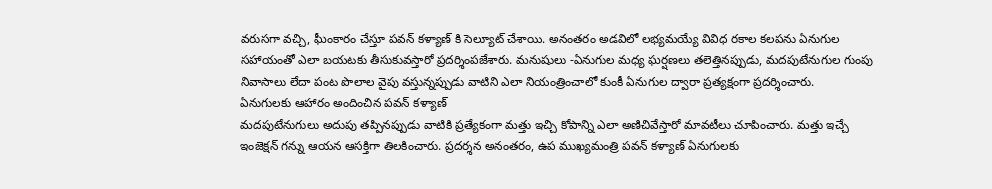వరుసగా వచ్చి, ఘీంకారం చేస్తూ పవన్ కళ్యాణ్ కి సెల్యూట్ చేశాయి. అనంతరం అడవిలో లభ్యమయ్యే వివిధ రకాల కలపను ఏనుగుల సహాయంతో ఎలా బయటకు తీసుకువస్తారో ప్రదర్శింపజేశారు. మనుషులు -ఏనుగుల మధ్య ఘర్షణలు తలెత్తినప్పుడు, మదపుటేనుగుల గుంపు నివాసాలు లేదా పంట పొలాల వైపు వస్తున్నప్పుడు వాటిని ఎలా నియంత్రించాలో కుంకీ ఏనుగుల ద్వారా ప్రత్యక్షంగా ప్రదర్శించారు.
ఏనుగులకు ఆహారం అందించిన పవన్ కళ్యాణ్
మదపుటేనుగులు అదుపు తప్పినప్పుడు వాటికి ప్రత్యేకంగా మత్తు ఇచ్చి కోపాన్ని ఎలా అణిచివేస్తారో మావటీలు చూపించారు. మత్తు ఇచ్చే ఇంజెక్షన్ గన్ను ఆయన ఆసక్తిగా తిలకించారు. ప్రదర్శన అనంతరం, ఉప ముఖ్యమంత్రి పవన్ కళ్యాణ్ ఏనుగులకు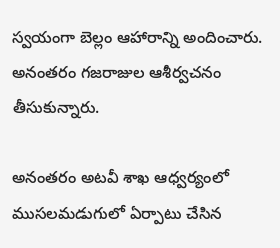స్వయంగా బెల్లం ఆహారాన్ని అందించారు. అనంతరం గజరాజుల ఆశీర్వచనం తీసుకున్నారు.

అనంతరం అటవీ శాఖ ఆధ్వర్యంలో ముసలమడుగులో ఏర్పాటు చేసిన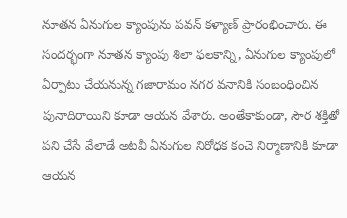నూతన ఏనుగుల క్యాంపును పవన్ కళ్యాణ్ ప్రారంభించారు. ఈ సందర్భంగా నూతన క్యాంపు శిలా ఫలకాన్ని, ఏనుగుల క్యాంపులో ఏర్పాటు చేయనున్న గజారామం నగర వనానికి సంబంధించిన పునాదిరాయిని కూడా ఆయన వేశారు. అంతేకాకుండా, సౌర శక్తితో పని చేసే వేలాడే అటవీ ఏనుగుల నిరోధక కంచె నిర్మాణానికి కూడా ఆయన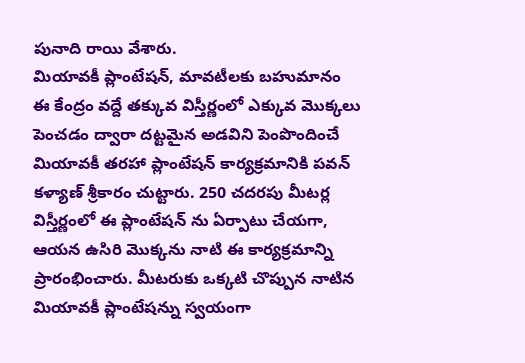పునాది రాయి వేశారు.
మియావకీ ప్లాంటేషన్, మావటీలకు బహుమానం
ఈ కేంద్రం వద్దే తక్కువ విస్తీర్ణంలో ఎక్కువ మొక్కలు పెంచడం ద్వారా దట్టమైన అడవిని పెంపొందించే మియావకీ తరహా ప్లాంటేషన్ కార్యక్రమానికి పవన్ కళ్యాణ్ శ్రీకారం చుట్టారు. 250 చదరపు మీటర్ల విస్తీర్ణంలో ఈ ప్లాంటేషన్ ను ఏర్పాటు చేయగా, ఆయన ఉసిరి మొక్కను నాటి ఈ కార్యక్రమాన్ని ప్రారంభించారు. మీటరుకు ఒక్కటి చొప్పున నాటిన మియావకీ ప్లాంటేషన్ను స్వయంగా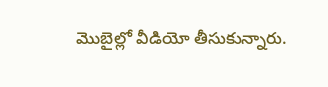మొబైల్లో వీడియో తీసుకున్నారు.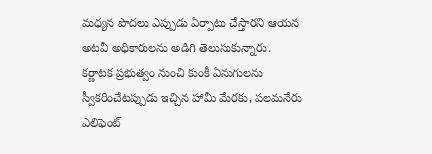మధ్యన పొదలు ఎప్పుడు ఏర్పాటు చేస్తారని ఆయన అటవీ అధికారులను అడిగి తెలుసుకున్నారు.
కర్ణాటక ప్రభుత్వం నుంచి కుంకీ ఏనుగులను స్వీకరించేటప్పుడు ఇచ్చిన హామీ మేరకు, పలమనేరు ఎలిఫెంట్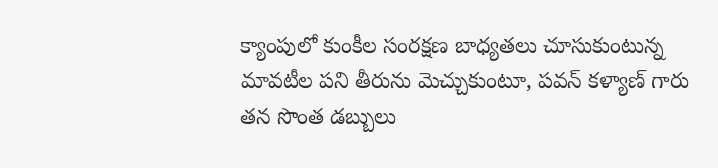క్యాంపులో కుంకీల సంరక్షణ బాధ్యతలు చూసుకుంటున్న మావటీల పని తీరును మెచ్చుకుంటూ, పవన్ కళ్యాణ్ గారు తన సొంత డబ్బులు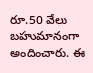రూ.50 వేలు బహుమానంగా అందించారు. ఈ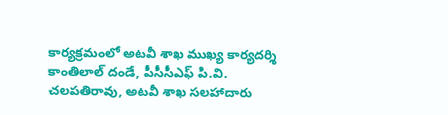కార్యక్రమంలో అటవీ శాఖ ముఖ్య కార్యదర్శి కాంతిలాల్ దండే, పీసీసీఎఫ్ పి.వి. చలపతిరావు, అటవీ శాఖ సలహాదారు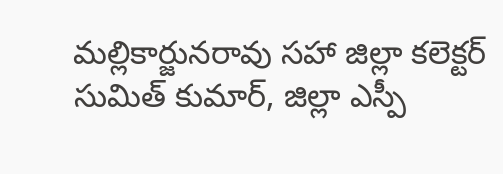మల్లికార్జునరావు సహా జిల్లా కలెక్టర్ సుమిత్ కుమార్, జిల్లా ఎస్పీ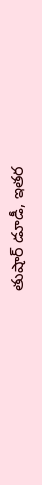తుషార్ డూడీ, ఇతర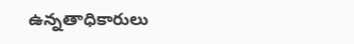ఉన్నతాధికారులు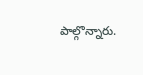పాల్గొన్నారు.